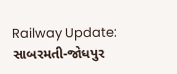Railway Update: સાબરમતી-જોધપુર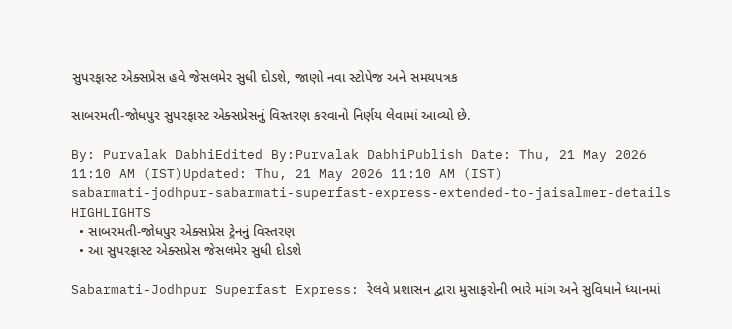સુપરફાસ્ટ એક્સપ્રેસ હવે જેસલમેર સુધી દોડશે, જાણો નવા સ્ટોપેજ અને સમયપત્રક

સાબરમતી-જોધપુર સુપરફાસ્ટ એક્સપ્રેસનું વિસ્તરણ કરવાનો નિર્ણય લેવામાં આવ્યો છે.

By: Purvalak DabhiEdited By:Purvalak DabhiPublish Date: Thu, 21 May 2026 11:10 AM (IST)Updated: Thu, 21 May 2026 11:10 AM (IST)
sabarmati-jodhpur-sabarmati-superfast-express-extended-to-jaisalmer-details
HIGHLIGHTS
  • સાબરમતી-જોધપુર એક્સપ્રેસ ટ્રેનનું વિસ્તરણ
  • આ સુપરફાસ્ટ એક્સપ્રેસ જેસલમેર સુધી દોડશે

Sabarmati-Jodhpur Superfast Express: રેલવે પ્રશાસન દ્વારા મુસાફરોની ભારે માંગ અને સુવિધાને ધ્યાનમાં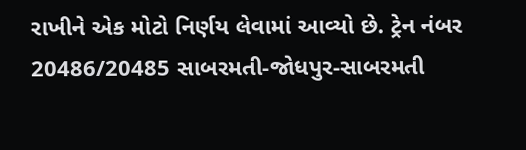રાખીને એક મોટો નિર્ણય લેવામાં આવ્યો છે. ટ્રેન નંબર 20486/20485 સાબરમતી-જોધપુર-સાબરમતી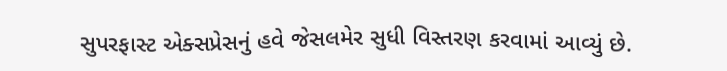સુપરફાસ્ટ એક્સપ્રેસનું હવે જેસલમેર સુધી વિસ્તરણ કરવામાં આવ્યું છે.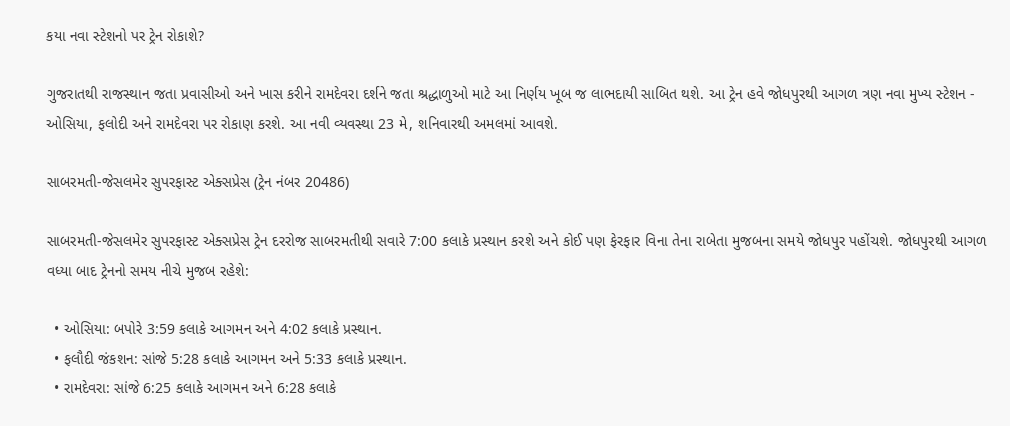કયા નવા સ્ટેશનો પર ટ્રેન રોકાશે?

ગુજરાતથી રાજસ્થાન જતા પ્રવાસીઓ અને ખાસ કરીને રામદેવરા દર્શને જતા શ્રદ્ધાળુઓ માટે આ નિર્ણય ખૂબ જ લાભદાયી સાબિત થશે. આ ટ્રેન હવે જોધપુરથી આગળ ત્રણ નવા મુખ્ય સ્ટેશન - ઓસિયા, ફલોદી અને રામદેવરા પર રોકાણ કરશે. આ નવી વ્યવસ્થા 23 મે, શનિવારથી અમલમાં આવશે.

સાબરમતી-જેસલમેર સુપરફાસ્ટ એક્સપ્રેસ (ટ્રેન નંબર 20486)

સાબરમતી-જેસલમેર સુપરફાસ્ટ એક્સપ્રેસ ટ્રેન દરરોજ સાબરમતીથી સવારે 7:00 કલાકે પ્રસ્થાન કરશે અને કોઈ પણ ફેરફાર વિના તેના રાબેતા મુજબના સમયે જોધપુર પહોંચશે. જોધપુરથી આગળ વધ્યા બાદ ટ્રેનનો સમય નીચે મુજબ રહેશે:

  • ઓસિયા: બપોરે 3:59 કલાકે આગમન અને 4:02 કલાકે પ્રસ્થાન.
  • ફલૌદી જંકશન: સાંજે 5:28 કલાકે આગમન અને 5:33 કલાકે પ્રસ્થાન.
  • રામદેવરા: સાંજે 6:25 કલાકે આગમન અને 6:28 કલાકે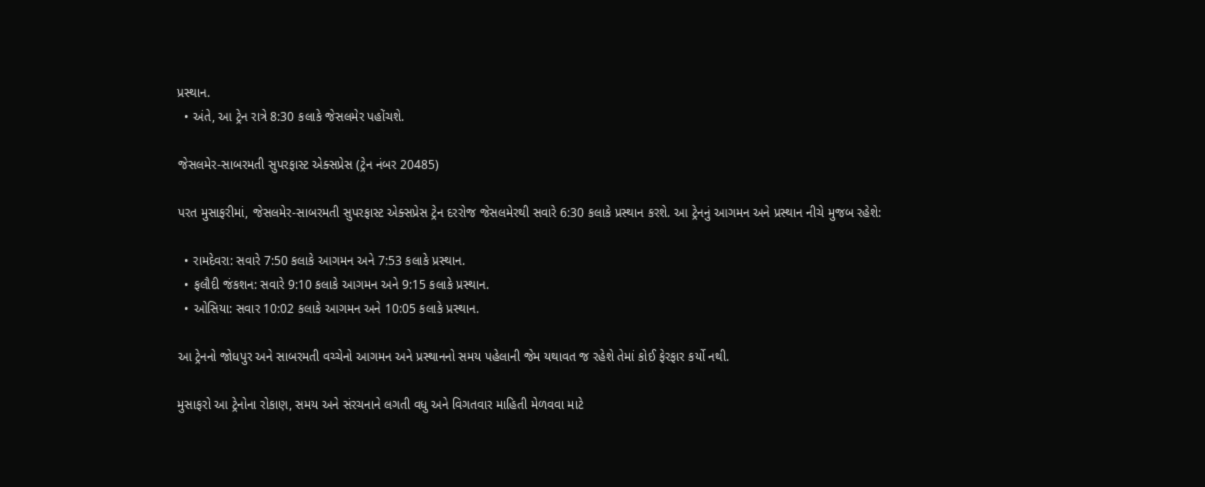પ્રસ્થાન.
  • અંતે, આ ટ્રેન રાત્રે 8:30 કલાકે જેસલમેર પહોંચશે.

જેસલમેર-સાબરમતી સુપરફાસ્ટ એક્સપ્રેસ (ટ્રેન નંબર 20485)

પરત મુસાફરીમાં, જેસલમેર-સાબરમતી સુપરફાસ્ટ એક્સપ્રેસ ટ્રેન દરરોજ જેસલમેરથી સવારે 6:30 કલાકે પ્રસ્થાન કરશે. આ ટ્રેનનું આગમન અને પ્રસ્થાન નીચે મુજબ રહેશે:

  • રામદેવરા: સવારે 7:50 કલાકે આગમન અને 7:53 કલાકે પ્રસ્થાન.
  • ફલૌદી જંકશન: સવારે 9:10 કલાકે આગમન અને 9:15 કલાકે પ્રસ્થાન.
  • ઓસિયા: સવાર 10:02 કલાકે આગમન અને 10:05 કલાકે પ્રસ્થાન.

આ ટ્રેનનો જોધપુર અને સાબરમતી વચ્ચેનો આગમન અને પ્રસ્થાનનો સમય પહેલાની જેમ યથાવત જ રહેશે તેમાં કોઈ ફેરફાર કર્યો નથી.

મુસાફરો આ ટ્રેનોના રોકાણ, સમય અને સંરચનાને લગતી વધુ અને વિગતવાર માહિતી મેળવવા માટે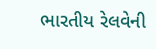ભારતીય રેલવેની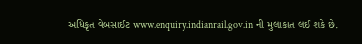અધિકૃત વેબસાઈટ www.enquiry.indianrail.gov.in ની મુલાકાત લઈ શકે છે.